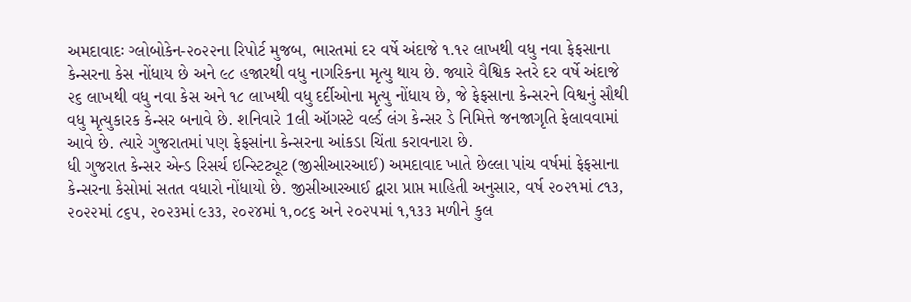અમદાવાદઃ ગ્લોબોકેન-૨૦૨૨ના રિપોર્ટ મુજબ, ભારતમાં દર વર્ષે અંદાજે ૧.૧૨ લાખથી વધુ નવા ફેફસાના કેન્સરના કેસ નોંધાય છે અને ૯૮ હજારથી વધુ નાગરિકના મૃત્યુ થાય છે. જ્યારે વૈશ્વિક સ્તરે દર વર્ષે અંદાજે ૨૬ લાખથી વધુ નવા કેસ અને ૧૮ લાખથી વધુ દર્દીઓના મૃત્યુ નોંધાય છે, જે ફેફસાના કેન્સરને વિશ્વનું સૌથી વધુ મૃત્યુકારક કેન્સર બનાવે છે. શનિવારે 1લી ઑગસ્ટે વર્લ્ડ લંગ કેન્સર ડે નિમિત્તે જનજાગૃતિ ફેલાવવામાં આવે છે. ત્યારે ગુજરાતમાં પણ ફેફસાંના કેન્સરના આંકડા ચિંતા કરાવનારા છે.
ધી ગુજરાત કેન્સર એન્ડ રિસર્ચ ઇન્સ્ટિટ્યૂટ (જીસીઆરઆઈ) અમદાવાદ ખાતે છેલ્લા પાંચ વર્ષમાં ફેફસાના કેન્સરના કેસોમાં સતત વધારો નોંધાયો છે. જીસીઆરઆઈ દ્વારા પ્રાપ્ત માહિતી અનુસાર, વર્ષ ૨૦૨૧માં ૮૧૩, ૨૦૨૨માં ૮૬૫, ૨૦૨૩માં ૯૩૩, ૨૦૨૪માં ૧,૦૮૬ અને ૨૦૨૫માં ૧,૧૩૩ મળીને કુલ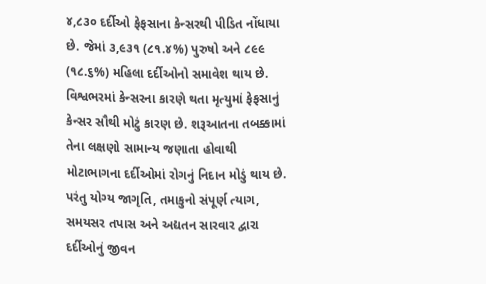૪,૮૩૦ દર્દીઓ ફેફસાના કેન્સરથી પીડિત નોંધાયા છે. જેમાં ૩,૯૩૧ (૮૧.૪%) પુરુષો અને ૮૯૯ (૧૮.૬%) મહિલા દર્દીઓનો સમાવેશ થાય છે.
વિશ્વભરમાં કેન્સરના કારણે થતા મૃત્યુમાં ફેફસાનું કેન્સર સૌથી મોટું કારણ છે. શરૂઆતના તબક્કામાં તેના લક્ષણો સામાન્ય જણાતા હોવાથી મોટાભાગના દર્દીઓમાં રોગનું નિદાન મોડું થાય છે. પરંતુ યોગ્ય જાગૃતિ, તમાકુનો સંપૂર્ણ ત્યાગ, સમયસર તપાસ અને અદ્યતન સારવાર દ્વારા દર્દીઓનું જીવન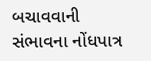બચાવવાની સંભાવના નોંધપાત્ર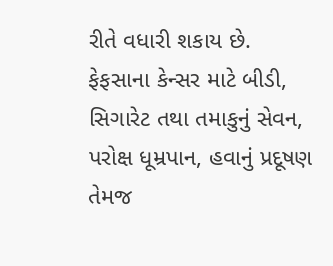રીતે વધારી શકાય છે.
ફેફસાના કેન્સર માટે બીડી, સિગારેટ તથા તમાકુનું સેવન, પરોક્ષ ધૂમ્રપાન, હવાનું પ્રદૂષણ તેમજ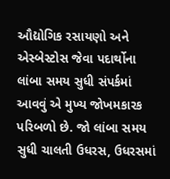ઔદ્યોગિક રસાયણો અને એસ્બેસ્ટોસ જેવા પદાર્થોના લાંબા સમય સુધી સંપર્કમાં આવવું એ મુખ્ય જોખમકારક પરિબળો છે. જો લાંબા સમય સુધી ચાલતી ઉધરસ, ઉધરસમાં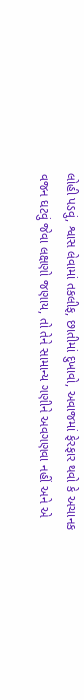લોહી પડવું, શ્વાસ લેવામાં તકલીફ, છાતીમાં દુખાવો, અવાજમાં ફેરફાર થવો કે અચાનક વજન ઘટવું જેવા લક્ષણો જણાય, તો તેને સામાન્ય ગણીને અવગણવા નહીં અને એ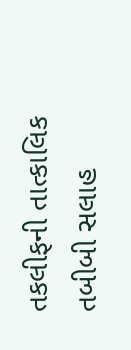તકલીફની તાત્કાલિક તબીબી સલાહ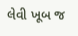લેવી ખૂબ જ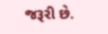જરૂરી છે.